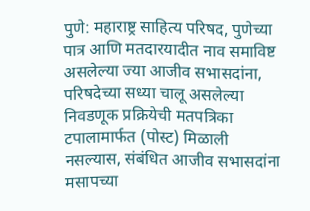पुणे: महाराष्ट्र साहित्य परिषद, पुणेच्या पात्र आणि मतदारयादीत नाव समाविष्ट असलेल्या ज्या आजीव सभासदांना, परिषदेच्या सध्या चालू असलेल्या निवडणूक प्रक्रियेची मतपत्रिका टपालामार्फत (पोस्ट) मिळाली नसल्यास, संबंधित आजीव सभासदांना मसापच्या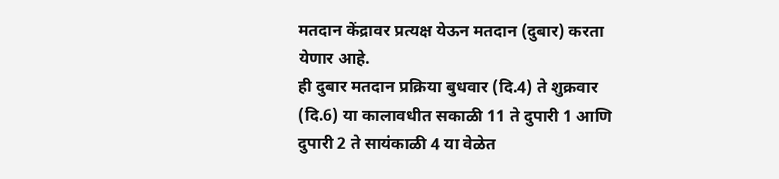मतदान केंद्रावर प्रत्यक्ष येऊन मतदान (दुबार) करता येणार आहे.
ही दुबार मतदान प्रक्रिया बुधवार (दि.4) ते शुक्रवार (दि.6) या कालावधीत सकाळी 11 ते दुपारी 1 आणि दुपारी 2 ते सायंकाळी 4 या वेळेत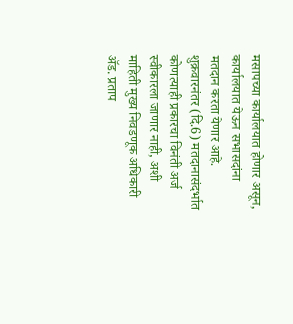मसापच्या कार्यालयात होणार असून, कार्यालयात येऊन सभासदांना मतदान करता येणार आहे. शुक्रवारनंतर (दि.6) मतदानासंदर्भात कोणत्याही प्रकारचा विनंती अर्ज स्वीकारला जाणार नाही, अशी माहिती मुख्य निवडणूक अधिकारी ॲड. प्रताप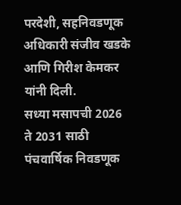परदेशी, सहनिवडणूक अधिकारी संजीव खडके आणि गिरीश केमकर यांनी दिली.
सध्या मसापची 2026 ते 2031 साठी पंचवार्षिक निवडणूक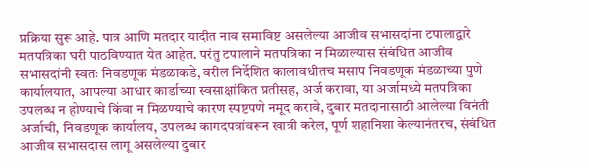प्रक्रिया सुरू आहे. पात्र आणि मतदार यादीत नाव समाविष्ट असलेल्या आजीव सभासदांना टपालाद्वारे मतपत्रिका घरी पाठविण्यात येत आहेत. परंतु टपालाने मतपत्रिका न मिळाल्यास संबंधित आजीव सभासदांनी स्वतः निवडणूक मंडळाकडे, वरील निर्देशित कालावधीतच मसाप निवडणूक मंडळाच्या पुणे कार्यालयात, आपल्या आधार कार्डाच्या स्वसाक्षांकित प्रतीसह, अर्ज करावा, या अर्जामध्ये मतपत्रिका उपलब्ध न होण्याचे किंवा न मिळण्याचे कारण स्पष्टपणे नमूद करावे, दुबार मतदानासाठी आलेल्या विनंती अर्जाची, निवडणूक कार्यालय, उपलब्ध कागदपत्रांवरून खात्री करेल, पूर्ण शहानिशा केल्यानंतरच, संबंधित आजीव सभासदास लागू असलेल्या दुबार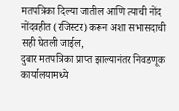मतपत्रिका दिल्या जातील आणि त्याची नोंद नोंदवहीत (रजिस्टर) करून अशा सभासदाची सही घेतली जाईल,
दुबार मतपत्रिका प्राप्त झाल्यानंतर निवडणूक कार्यालयामध्ये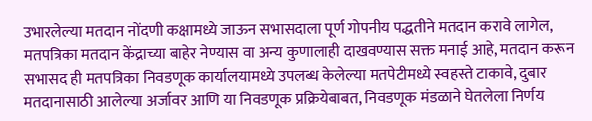उभारलेल्या मतदान नोंदणी कक्षामध्ये जाऊन सभासदाला पूर्ण गोपनीय पद्धतीने मतदान करावे लागेल, मतपत्रिका मतदान केंद्राच्या बाहेर नेण्यास वा अन्य कुणालाही दाखवण्यास सक्त मनाई आहे, मतदान करून सभासद ही मतपत्रिका निवडणूक कार्यालयामध्ये उपलब्ध केलेल्या मतपेटीमध्ये स्वहस्ते टाकावे, दुबार मतदानासाठी आलेल्या अर्जावर आणि या निवडणूक प्रक्रियेबाबत, निवडणूक मंडळाने घेतलेला निर्णय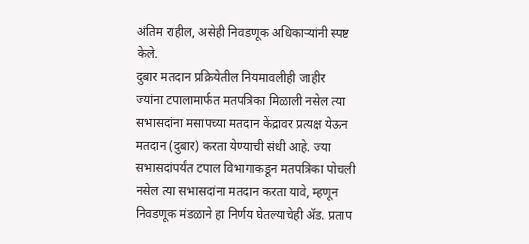अंतिम राहील, असेही निवडणूक अधिकाऱ्यांनी स्पष्ट केले.
दुबार मतदान प्रक्रियेतील नियमावलीही जाहीर
ज्यांना टपालामार्फत मतपत्रिका मिळाली नसेल त्या सभासदांना मसापच्या मतदान केंद्रावर प्रत्यक्ष येऊन मतदान (दुबार) करता येण्याची संधी आहे. ज्या सभासदांपर्यंत टपाल विभागाकडून मतपत्रिका पोचली नसेल त्या सभासदांना मतदान करता यावे, म्हणून निवडणूक मंडळाने हा निर्णय घेतल्याचेही ॲड. प्रताप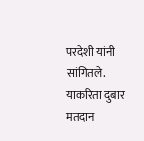परदेशी यांनी सांगितले. याकरिता दुबार मतदान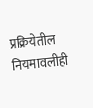प्रक्रियेतील नियमावलीही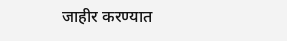जाहीर करण्यात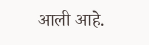आली आहे.